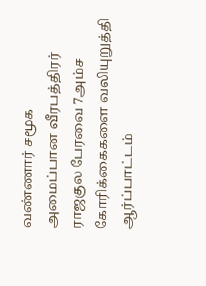வண்ணார் சமூக அமைப்பான வீரபத்திரர் ராஜகுல பேரவை 7அம்ச கோரிக்கைகளை வலியுறுத்தி ஆர்ப்பாட்டம்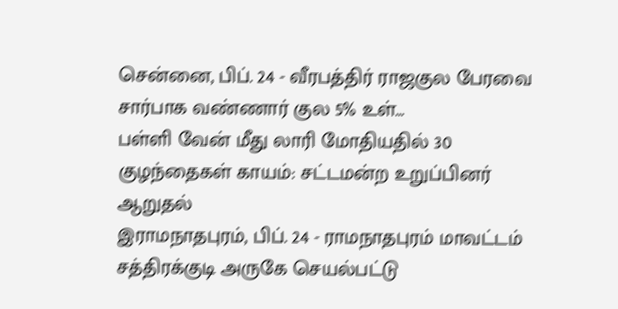சென்னை, பிப். 24 - வீரபத்திர் ராஜகுல பேரவை சார்பாக வண்ணார் குல 5% உள்…
பள்ளி வேன் மீது லாரி மோதியதில் 30 குழந்தைகள் காயம்: சட்டமன்ற உறுப்பினர் ஆறுதல்
இராமநாதபுரம், பிப். 24 - ராமநாதபுரம் மாவட்டம் சத்திரக்குடி அருகே செயல்பட்டு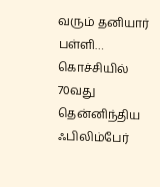வரும் தனியார் பள்ளி…
கொச்சியில் 70வது தென்னிந்திய ஃபிலிம்பேர்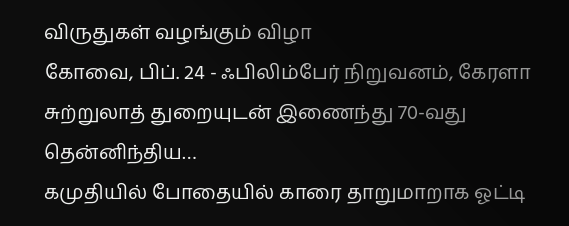விருதுகள் வழங்கும் விழா
கோவை, பிப். 24 - ஃபிலிம்பேர் நிறுவனம், கேரளா சுற்றுலாத் துறையுடன் இணைந்து 70-வது தென்னிந்திய…
கமுதியில் போதையில் காரை தாறுமாறாக ஓட்டி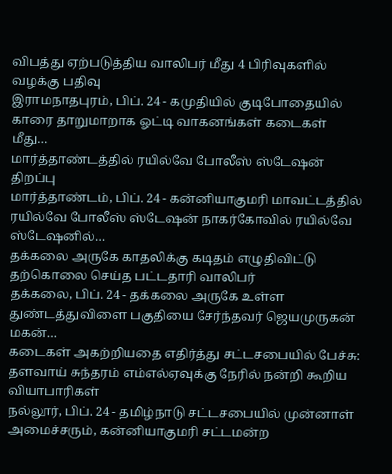விபத்து ஏற்படுத்திய வாலிபர் மீது 4 பிரிவுகளில் வழக்கு பதிவு
இராமநாதபுரம், பிப். 24 - கமுதியில் குடிபோதையில் காரை தாறுமாறாக ஓட்டி வாகனங்கள் கடைகள் மீது…
மார்த்தாண்டத்தில் ரயில்வே போலீஸ் ஸ்டேஷன் திறப்பு
மார்த்தாண்டம், பிப். 24 - கன்னியாகுமரி மாவட்டத்தில் ரயில்வே போலீஸ் ஸ்டேஷன் நாகர்கோவில் ரயில்வே ஸ்டேஷனில்…
தக்கலை அருகே காதலிக்கு கடிதம் எழுதிவிட்டு தற்கொலை செய்த பட்டதாரி வாலிபர்
தக்கலை, பிப். 24 - தக்கலை அருகே உள்ள துண்டத்துவிளை பகுதியை சேர்ந்தவர் ஜெயமுருகன் மகன்…
கடைகள் அகற்றியதை எதிர்த்து சட்டசபையில் பேச்சு: தளவாய் சுந்தரம் எம்எல்ஏவுக்கு நேரில் நன்றி கூறிய வியாபாரிகள்
நல்லூர், பிப். 24 - தமிழ்நாடு சட்டசபையில் முன்னாள் அமைச்சரும், கன்னியாகுமரி சட்டமன்ற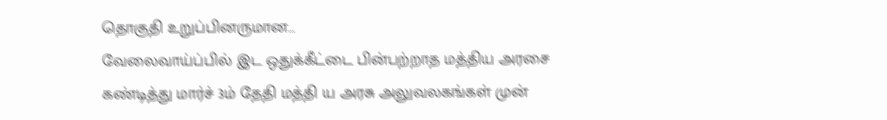தொகுதி உறுப்பினருமான…
வேலைவாய்ப்பில் இட ஒதுக்கீட்டை பின்பற்றாத மத்திய அரசை கண்டித்து மார்ச் 3ம் தேதி மத்தி ய அரசு அலுவலகங்கள் முன்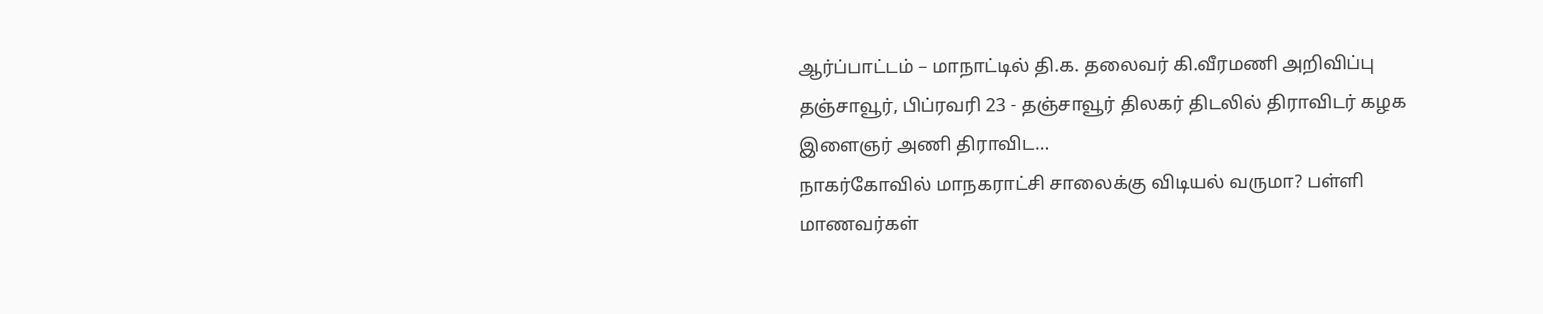ஆர்ப்பாட்டம் – மாநாட்டில் தி.க. தலைவர் கி.வீரமணி அறிவிப்பு
தஞ்சாவூர், பிப்ரவரி 23 - தஞ்சாவூர் திலகர் திடலில் திராவிடர் கழக இளைஞர் அணி திராவிட…
நாகர்கோவில் மாநகராட்சி சாலைக்கு விடியல் வருமா? பள்ளி மாணவர்கள்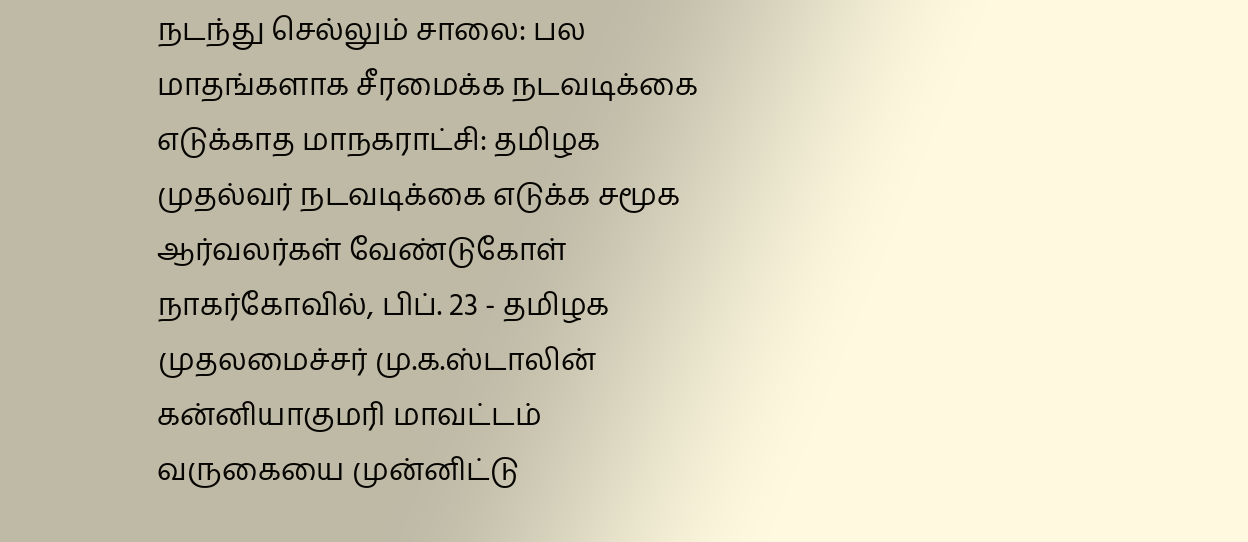நடந்து செல்லும் சாலை: பல மாதங்களாக சீரமைக்க நடவடிக்கை எடுக்காத மாநகராட்சி: தமிழக முதல்வர் நடவடிக்கை எடுக்க சமூக ஆர்வலர்கள் வேண்டுகோள்
நாகர்கோவில், பிப். 23 - தமிழக முதலமைச்சர் மு.க.ஸ்டாலின் கன்னியாகுமரி மாவட்டம் வருகையை முன்னிட்டு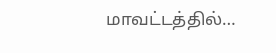மாவட்டத்தில்…